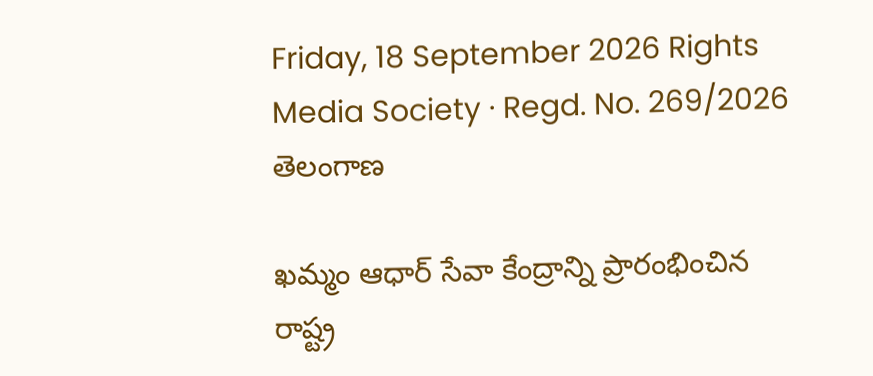Friday, 18 September 2026 Rights Media Society · Regd. No. 269/2026
తెలంగాణ

ఖమ్మం ఆధార్ సేవా కేంద్రాన్ని ప్రారంభించిన రాష్ట్ర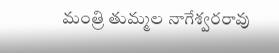మంత్రి తుమ్మల నాగేశ్వరరావు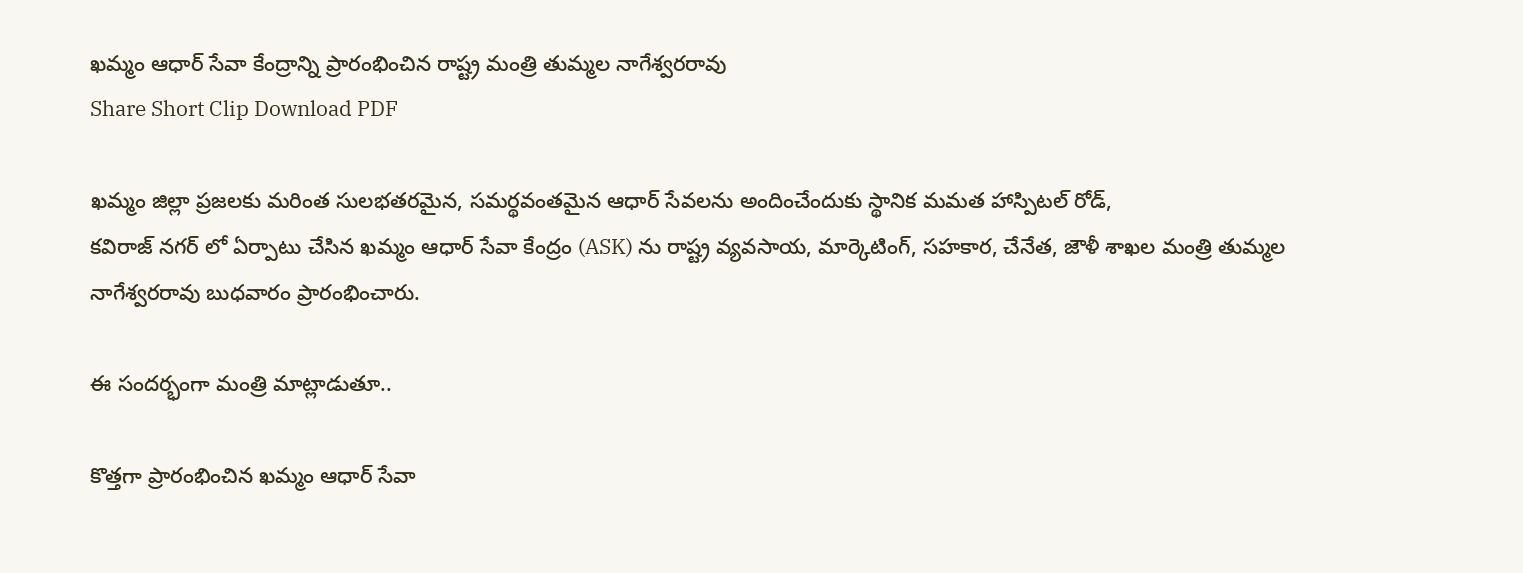ఖమ్మం ఆధార్ సేవా కేంద్రాన్ని ప్రారంభించిన రాష్ట్ర మంత్రి తుమ్మల నాగేశ్వరరావు
Share Short Clip Download PDF

ఖమ్మం జిల్లా ప్రజలకు మరింత సులభతరమైన, సమర్థవంతమైన ఆధార్ సేవలను అందించేందుకు స్థానిక మమత హాస్పిటల్ రోడ్,
కవిరాజ్ నగర్ లో ఏర్పాటు చేసిన ఖమ్మం ఆధార్ సేవా కేంద్రం (ASK) ను రాష్ట్ర వ్యవసాయ, మార్కెటింగ్, సహకార, చేనేత, జౌళీ శాఖల మంత్రి తుమ్మల నాగేశ్వరరావు బుధవారం ప్రారంభించారు.

ఈ సందర్భంగా మంత్రి మాట్లాడుతూ..

కొత్తగా ప్రారంభించిన ఖమ్మం ఆధార్ సేవా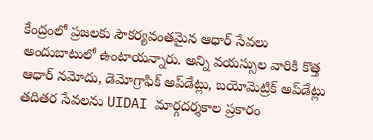కేంద్రంలో ప్రజలకు సౌకర్యవంతమైన ఆధార్ సేవలు అందుబాటులో ఉంటాయన్నారు. అన్ని వయస్సుల వారికి కొత్త ఆధార్ నమోదు, డెమోగ్రాఫిక్ అప్‌డేట్లు, బయోమెట్రిక్ అప్‌డేట్లు తదితర సేవలను UIDAI మార్గదర్శకాల ప్రకారం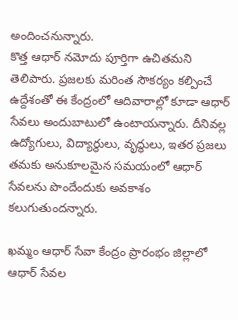అందించనున్నారు.
కొత్త ఆధార్ నమోదు పూర్తిగా ఉచితమని తెలిపారు. ప్రజలకు మరింత సౌకర్యం కల్పించే ఉద్దేశంతో ఈ కేంద్రంలో ఆదివారాల్లో కూడా ఆధార్ సేవలు అందుబాటులో ఉంటాయన్నారు. దీనివల్ల ఉద్యోగులు, విద్యార్థులు, వృద్ధులు, ఇతర ప్రజలు తమకు అనుకూలమైన సమయంలో ఆధార్ సేవలను పొందేందుకు అవకాశం కలుగుతుందన్నారు.

ఖమ్మం ఆధార్ సేవా కేంద్రం ప్రారంభం జిల్లాలో ఆధార్ సేవల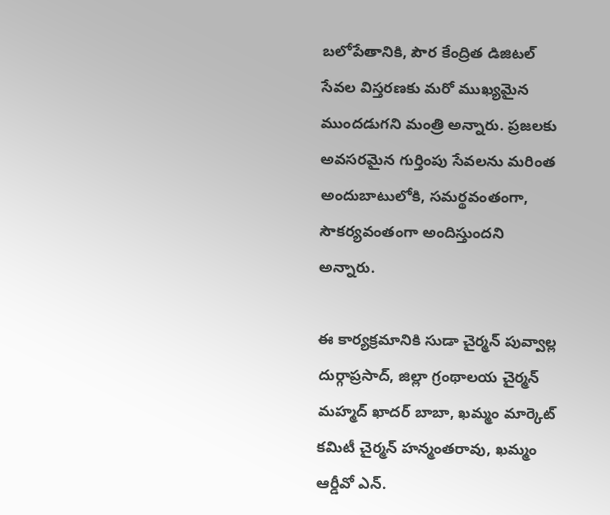బలోపేతానికి, పౌర కేంద్రిత డిజిటల్ సేవల విస్తరణకు మరో ముఖ్యమైన ముందడుగని మంత్రి అన్నారు. ప్రజలకు అవసరమైన గుర్తింపు సేవలను మరింత అందుబాటులోకి, సమర్థవంతంగా, సౌకర్యవంతంగా అందిస్తుందని అన్నారు.

ఈ కార్యక్రమానికి సుడా చైర్మన్ పువ్వాల్ల దుర్గాప్రసాద్, జిల్లా గ్రంథాలయ చైర్మన్ మహ్మద్ ఖాదర్ బాబా, ఖమ్మం మార్కెట్ కమిటీ చైర్మన్ హన్మంతరావు, ఖమ్మం ఆర్డీవో ఎన్.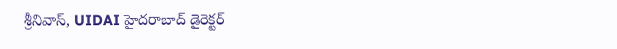శ్రీనివాస్, UIDAI హైదరాబాద్ డైరెక్టర్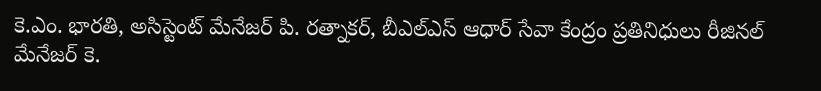కె.ఎం. భారతి, అసిస్టెంట్ మేనేజర్ పి. రత్నాకర్, బీఎల్‌ఎస్ ఆధార్ సేవా కేంద్రం ప్రతినిధులు రీజినల్ మేనేజర్ కె.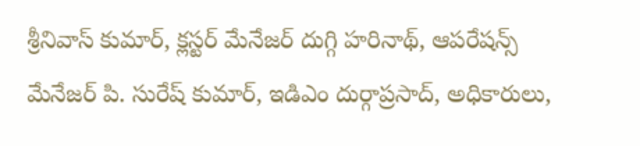శ్రీనివాస్ కుమార్, క్లస్టర్ మేనేజర్ దుగ్గి హరినాథ్, ఆపరేషన్స్ మేనేజర్ పి. సురేష్ కుమార్, ఇడిఎం దుర్గాప్రసాద్, అధికారులు,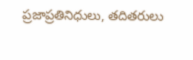ప్రజాప్రతినిధులు, తదితరులు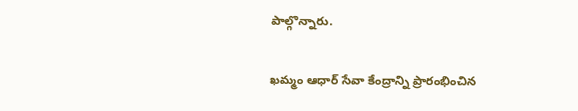పాల్గొన్నారు.

ఖమ్మం ఆధార్ సేవా కేంద్రాన్ని ప్రారంభించిన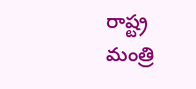రాష్ట్ర మంత్రి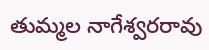తుమ్మల నాగేశ్వరరావు